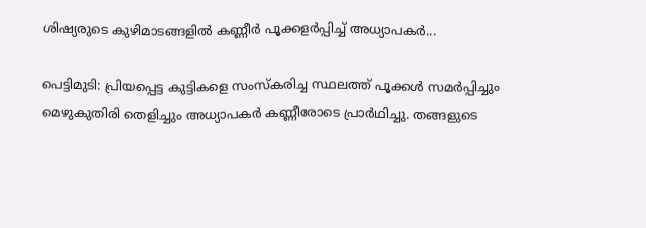ശിഷ്യരുടെ കുഴിമാടങ്ങളിൽ കണ്ണീർ പൂക്കളർപ്പിച്ച് അധ്യാപകർ...

പെട്ടിമുടി: പ്രിയപ്പെട്ട കുട്ടികളെ സംസ്‌കരിച്ച സ്ഥലത്ത് പൂക്കള്‍ സമര്‍പ്പിച്ചും മെഴുകുതിരി തെളിച്ചും അധ്യാപകര്‍ കണ്ണീരോടെ പ്രാർഥിച്ചു. തങ്ങളുടെ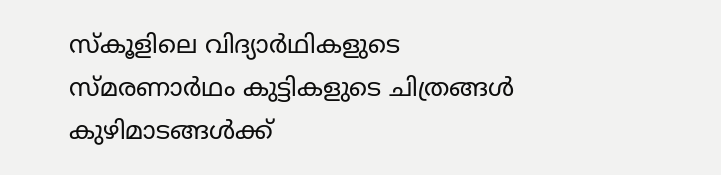സ്‌കൂളിലെ വിദ്യാർഥികളുടെ സ്മരണാർഥം കുട്ടികളുടെ ചിത്രങ്ങള്‍ കുഴിമാടങ്ങൾക്ക്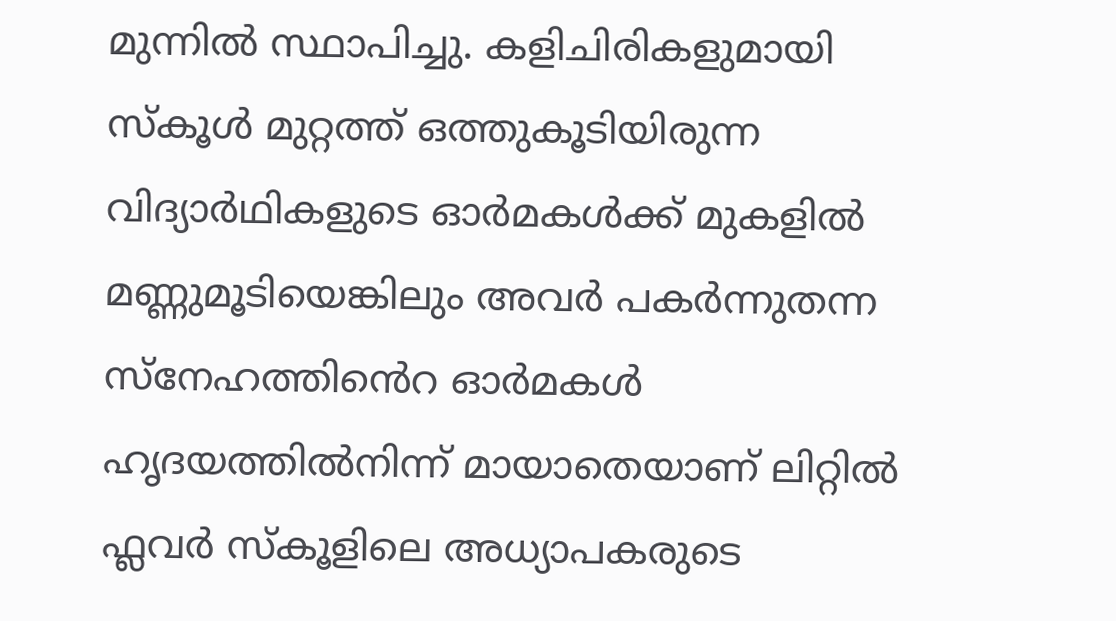മുന്നിൽ സ്ഥാപിച്ചു. കളിചിരികളുമായി സ്‌കൂള്‍ മുറ്റത്ത് ഒത്തുകൂടിയിരുന്ന വിദ്യാർഥികളുടെ ഓര്‍മകള്‍ക്ക് മുകളില്‍ മണ്ണുമൂടിയെങ്കിലും അവര്‍ പകര്‍ന്നുതന്ന സ്നേഹത്തിൻെറ ഓര്‍മകള്‍ ഹൃദയത്തില്‍നിന്ന് മായാതെയാണ് ലിറ്റില്‍ ഫ്ലവര്‍ സ്‌കൂളിലെ അധ്യാപകരുടെ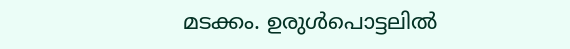മടക്കം. ഉരുൾപൊട്ടലിൽ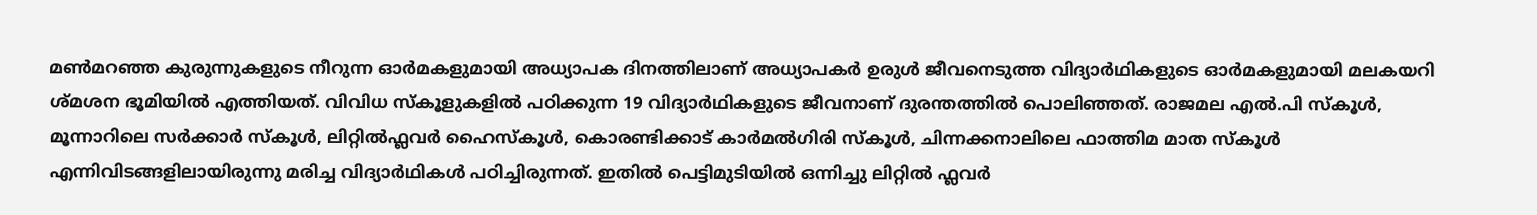മൺമറഞ്ഞ കുരുന്നുകളുടെ നീറുന്ന ഓര്‍മകളുമായി അധ്യാപക ദിനത്തിലാണ് അധ്യാപകർ ഉരുൾ ജീവനെടുത്ത വിദ്യാർഥികളുടെ ഓര്‍മകളുമായി മലകയറി ശ്മശന ഭൂമിയിൽ എത്തിയത്. വിവിധ സ്‌കൂളുകളില്‍ പഠിക്കുന്ന 19 വിദ്യാർഥികളുടെ ജീവനാണ് ദുരന്തത്തില്‍ പൊലിഞ്ഞത്. രാജമല എല്‍.പി സ്‌കൂള്‍, മൂന്നാറിലെ സര്‍ക്കാര്‍ സ്‌കൂള്‍, ലിറ്റില്‍ഫ്ലവര്‍ ഹൈസ്‌കൂള്‍, കൊരണ്ടിക്കാട് കാര്‍മല്‍ഗിരി സ്‌കൂള്‍, ചിന്നക്കനാലിലെ ഫാത്തിമ മാത സ്‌കൂള്‍ എന്നിവിടങ്ങളിലായിരുന്നു മരിച്ച വിദ്യാർഥികള്‍ പഠിച്ചിരുന്നത്. ഇതില്‍ പെട്ടിമുടിയില്‍ ഒന്നിച്ചു ലിറ്റില്‍ ഫ്ലവർ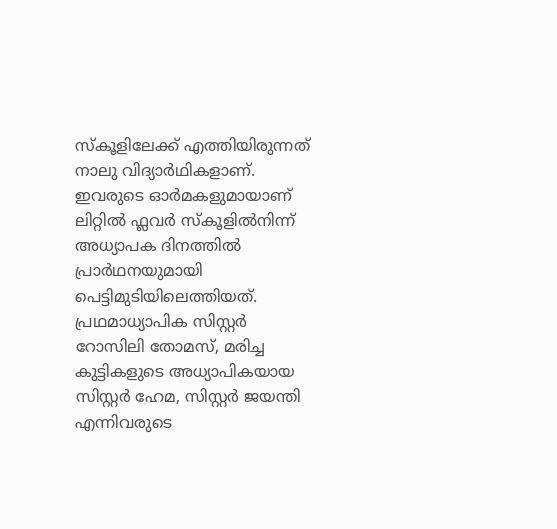സ്‌കൂളിലേക്ക് എത്തിയിരുന്നത് നാലു വിദ്യാർഥികളാണ്. ഇവരുടെ ഓര്‍മകളുമായാണ് ലിറ്റില്‍ ഫ്ലവര്‍ സ്‌കൂളില്‍നിന്ന് അധ്യാപക ദിനത്തില്‍ പ്രാർഥനയുമായി പെട്ടിമുടിയിലെത്തിയത്. പ്രഥമാധ്യാപിക സിസ്റ്റര്‍ റോസിലി തോമസ്, മരിച്ച കുട്ടികളുടെ അധ്യാപികയായ സിസ്റ്റര്‍ ഹേമ, സിസ്റ്റര്‍ ജയന്തി എന്നിവരുടെ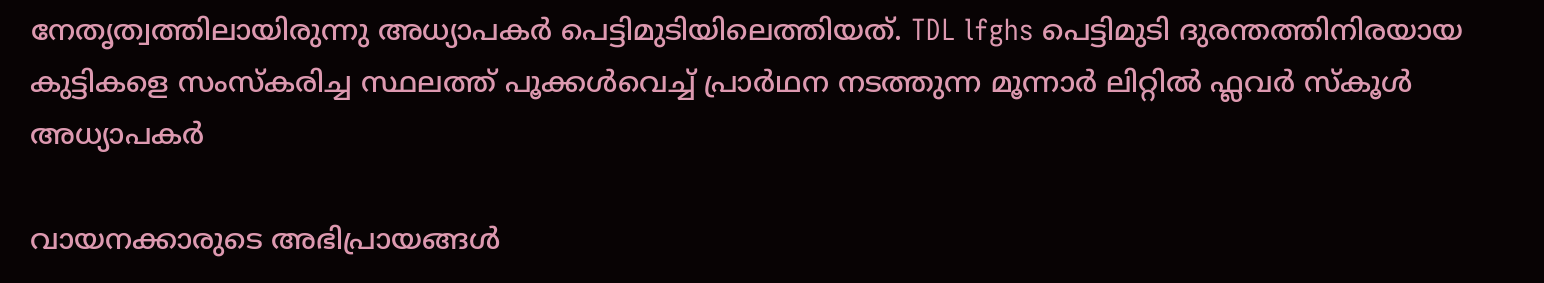നേതൃത്വത്തിലായിരുന്നു അധ്യാപകര്‍ പെട്ടിമുടിയിലെത്തിയത്. TDL lfghs പെട്ടിമുടി ദുരന്തത്തിനിരയായ കുട്ടികളെ സംസ്കരിച്ച സ്ഥലത്ത് പൂക്കൾവെച്ച് പ്രാർഥന നടത്തുന്ന മൂന്നാർ ലിറ്റിൽ ഫ്ലവർ സ്കൂൾ അധ്യാപകർ

വായനക്കാരുടെ അഭിപ്രായങ്ങള്‍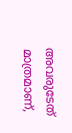അവരുടേത് മാത്രമാണ്,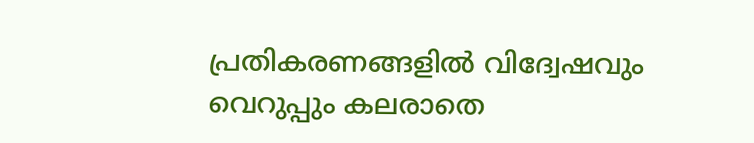പ്രതികരണങ്ങളിൽ വിദ്വേഷവും വെറുപ്പും കലരാതെ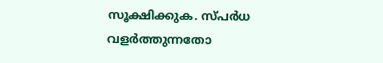സൂക്ഷിക്കുക. സ്പർധ വളർത്തുന്നതോ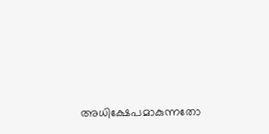അധിക്ഷേപമാകുന്നതോ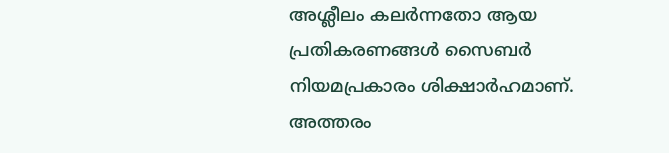അശ്ലീലം കലർന്നതോ ആയ പ്രതികരണങ്ങൾ സൈബർ നിയമപ്രകാരം ശിക്ഷാർഹമാണ്. അത്തരം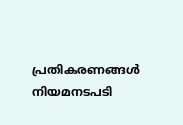പ്രതികരണങ്ങൾ നിയമനടപടി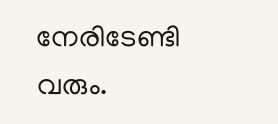നേരിടേണ്ടി വരും.